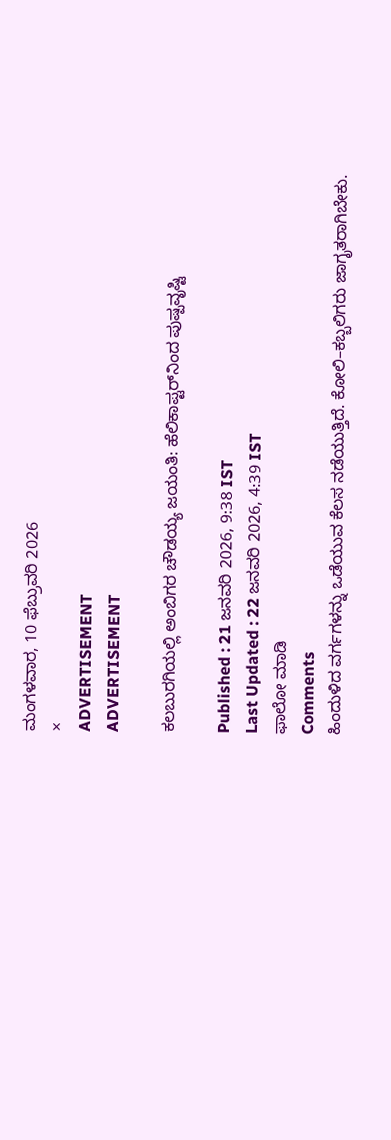ಮಂಗಳವಾರ, 10 ಫೆಬ್ರುವರಿ 2026
×
ADVERTISEMENT
ADVERTISEMENT

ಕಲಬುರಗಿಯಲ್ಲಿ ಅಂಬಿಗರ ‌ಚೌಡಯ್ಯ ಜಯಂತಿ: ಹೆಲಿಕಾಪ್ಟರ್‌ನಿಂದ ಪುಷ್ಪವೃಷ್ಟಿ

Published : 21 ಜನವರಿ 2026, 9:38 IST
Last Updated : 22 ಜನವರಿ 2026, 4:39 IST
ಫಾಲೋ ಮಾಡಿ
Comments
ಹಿಂದುಳಿದ ವರ್ಗಗಳನ್ನು ಒಡೆಯುವ ಕೆಲಸ ನಡೆಯುತ್ತಿದೆ. ಕೋಲಿ–ಕಬ್ಬಲಿಗರು ಜಾಗೃತರಾಗಿಬೇಕು.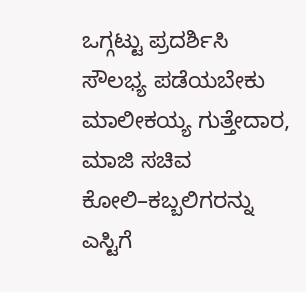ಒಗ್ಗಟ್ಟು ಪ್ರದರ್ಶಿಸಿ ಸೌಲಭ್ಯ ಪಡೆಯಬೇಕು
ಮಾಲೀಕಯ್ಯ ಗುತ್ತೇದಾರ, ಮಾಜಿ ಸಚಿವ
ಕೋಲಿ–ಕಬ್ಬಲಿಗರನ್ನು ಎಸ್ಟಿಗೆ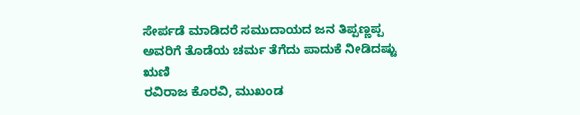ಸೇರ್ಪಡೆ ಮಾಡಿದರೆ ಸಮುದಾಯದ ಜನ ತಿಪ್ಪಣ್ಣಪ್ಪ ಅವರಿಗೆ ತೊಡೆಯ ಚರ್ಮ ತೆಗೆದು ಪಾದುಕೆ ನೀಡಿದಷ್ಟು ಋಣಿ
ರವಿರಾಜ ಕೊರವಿ, ಮುಖಂಡ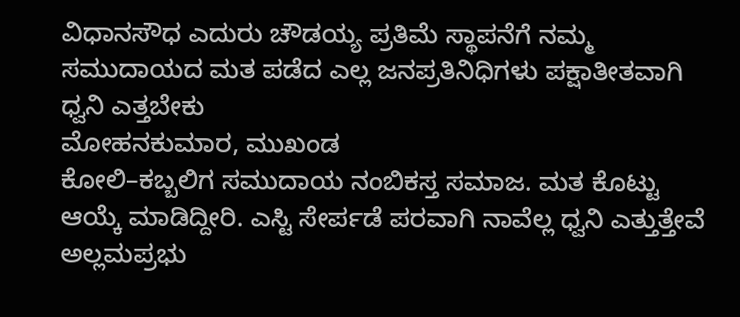ವಿಧಾನಸೌಧ ಎದುರು ಚೌಡಯ್ಯ ಪ್ರತಿಮೆ ಸ್ಥಾಪನೆಗೆ ನಮ್ಮ ಸಮುದಾಯದ ಮತ ಪಡೆದ ಎಲ್ಲ ಜನಪ್ರತಿನಿಧಿಗಳು ಪಕ್ಷಾತೀತವಾಗಿ ಧ್ವನಿ ಎತ್ತಬೇಕು
ಮೋಹನಕುಮಾರ, ಮುಖಂಡ
ಕೋಲಿ–ಕಬ್ಬಲಿಗ ಸಮುದಾಯ ನಂಬಿಕಸ್ತ ಸಮಾಜ. ಮತ ಕೊಟ್ಟು ಆಯ್ಕೆ ಮಾಡಿದ್ದೀರಿ. ಎಸ್ಟಿ ಸೇರ್ಪಡೆ ಪರವಾಗಿ ನಾವೆಲ್ಲ ಧ್ವನಿ ಎತ್ತುತ್ತೇವೆ
ಅಲ್ಲಮಪ್ರಭು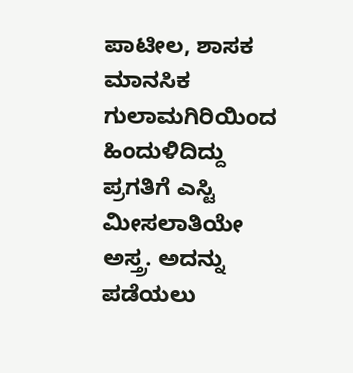ಪಾಟೀಲ, ಶಾಸಕ
ಮಾನಸಿಕ ಗುಲಾಮಗಿರಿಯಿಂದ ಹಿಂದುಳಿದಿದ್ದು ಪ್ರಗತಿಗೆ ಎಸ್ಟಿ ಮೀಸಲಾತಿಯೇ ಅಸ್ತ್ರ. ಅದನ್ನು ಪಡೆಯಲು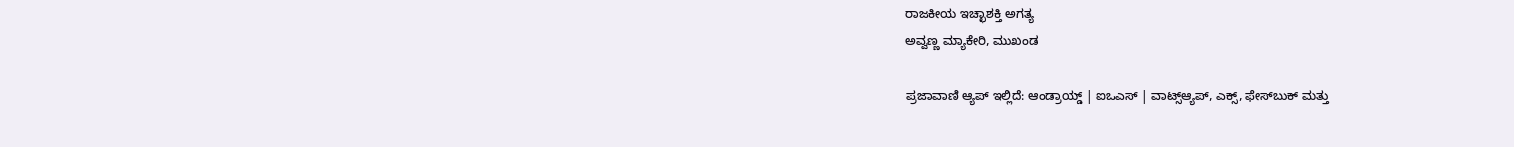ರಾಜಕೀಯ ಇಚ್ಛಾಶಕ್ತಿ ಅಗತ್ಯ
ಅವ್ವಣ್ಣ ಮ್ಯಾಕೇರಿ, ಮುಖಂಡ

ಪ್ರಜಾವಾಣಿ ಆ್ಯಪ್ ಇಲ್ಲಿದೆ: ಆಂಡ್ರಾಯ್ಡ್ | ಐಒಎಸ್ | ವಾಟ್ಸ್ಆ್ಯಪ್, ಎಕ್ಸ್, ಫೇಸ್‌ಬುಕ್ ಮತ್ತು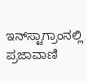ಇನ್‌ಸ್ಟಾಗ್ರಾಂನಲ್ಲಿ ಪ್ರಜಾವಾಣಿ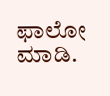ಫಾಲೋ ಮಾಡಿ.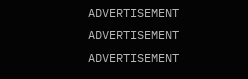ADVERTISEMENT
ADVERTISEMENT
ADVERTISEMENT